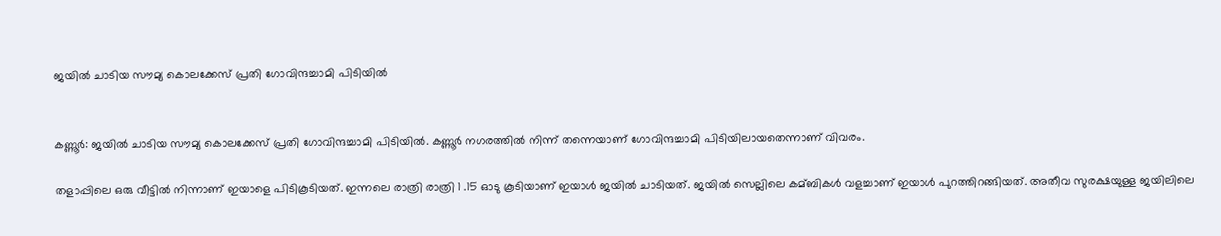ജയില്‍ ചാടിയ സൗമ്യ കൊലക്കേസ് പ്രതി ഗോവിന്ദച്ചാമി പിടിയില്‍


കണ്ണൂർ: ജയില്‍ ചാടിയ സൗമ്യ കൊലക്കേസ് പ്രതി ഗോവിന്ദച്ചാമി പിടിയില്‍. കണ്ണൂർ നഗരത്തില്‍ നിന്ന് തന്നെയാണ് ഗോവിന്ദച്ചാമി പിടിയിലായതെന്നാണ് വിവരം.

തളാപ്പിലെ ഒരു വീട്ടില്‍ നിന്നാണ് ഇയാളെ പിടികൂടിയത്. ഇന്നലെ രാത്രി രാത്രി 1 .15 ഓടു കൂടിയാണ് ഇയാള്‍ ജയില്‍ ചാടിയത്. ജയില്‍ സെല്ലിലെ കമ്ബികള്‍ വളച്ചാണ് ഇയാള്‍ പുറത്തിറങ്ങിയത്. അതീവ സുരക്ഷയുള്ള ജയിലിലെ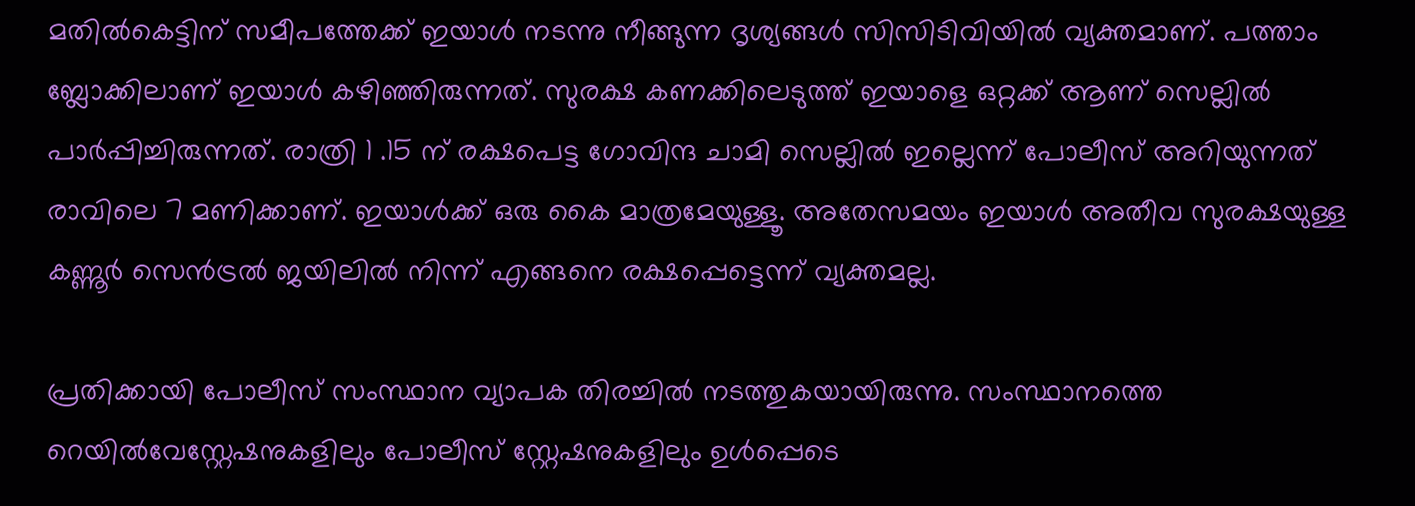മതില്‍കെട്ടിന് സമീപത്തേക്ക് ഇയാള്‍ നടന്നു നീങ്ങുന്ന ദൃശ്യങ്ങള്‍ സിസിടിവിയില്‍ വ്യക്തമാണ്. പത്താം ബ്ലോക്കിലാണ് ഇയാള്‍ കഴിഞ്ഞിരുന്നത്. സുരക്ഷ കണക്കിലെടുത്ത് ഇയാളെ ഒറ്റക്ക് ആണ് സെല്ലില്‍ പാർപ്പിച്ചിരുന്നത്. രാത്രി 1 .15 ന് രക്ഷപെട്ട ഗോവിന്ദ ചാമി സെല്ലില്‍ ഇല്ലെന്ന് പോലീസ് അറിയുന്നത് രാവിലെ 7 മണിക്കാണ്. ഇയാള്‍ക്ക് ഒരു കൈ മാത്രമേയുള്ളൂ. അതേസമയം ഇയാള്‍ അതീവ സുരക്ഷയുള്ള കണ്ണൂർ സെൻട്രല്‍ ജയിലില്‍ നിന്ന് എങ്ങനെ രക്ഷപ്പെട്ടെന്ന് വ്യക്തമല്ല.

പ്രതിക്കായി പോലീസ് സംസ്ഥാന വ്യാപക തിരച്ചില്‍ നടത്തുകയായിരുന്നു. സംസ്ഥാനത്തെ റെയില്‍വേസ്റ്റേഷനുകളിലും പോലീസ് സ്റ്റേഷനുകളിലും ഉള്‍പ്പെടെ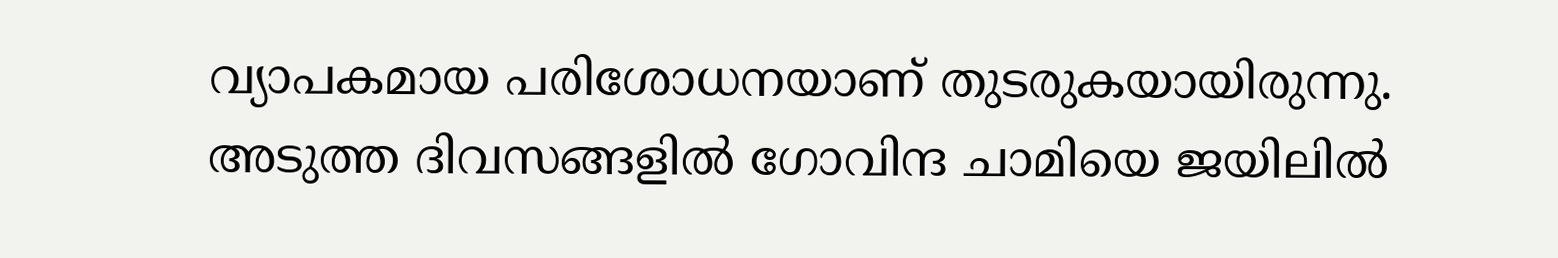വ്യാപകമായ പരിശോധനയാണ് തുടരുകയായിരുന്നു. അടുത്ത ദിവസങ്ങളില്‍ ഗോവിന്ദ ചാമിയെ ജയിലില്‍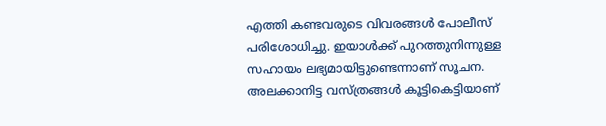എത്തി കണ്ടവരുടെ വിവരങ്ങള്‍ പോലീസ് പരിശോധിച്ചു. ഇയാള്‍ക്ക് പുറത്തുനിന്നുള്ള സഹായം ലഭ്യമായിട്ടുണ്ടെന്നാണ് സൂചന. അലക്കാനിട്ട വസ്ത്രങ്ങള്‍ കൂട്ടികെട്ടിയാണ്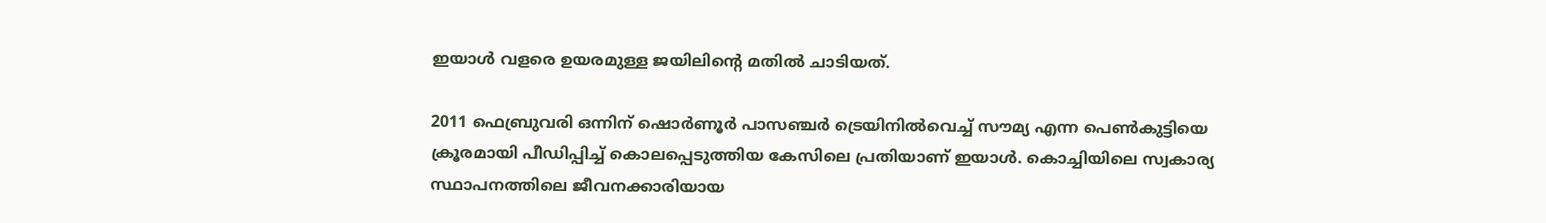ഇയാള്‍ വളരെ ഉയരമുള്ള ജയിലിന്റെ മതില്‍ ചാടിയത്.

2011 ഫെബ്രുവരി ഒന്നിന് ഷൊർണൂർ പാസഞ്ചർ ട്രെയിനില്‍വെച്ച്‌ സൗമ്യ എന്ന പെണ്‍കുട്ടിയെ ക്രൂരമായി പീഡിപ്പിച്ച്‌ കൊലപ്പെടുത്തിയ കേസിലെ പ്രതിയാണ് ഇയാള്‍. കൊച്ചിയിലെ സ്വകാര്യ സ്ഥാപനത്തിലെ ജീവനക്കാരിയായ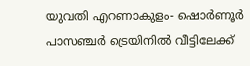യുവതി എറണാകുളം- ഷൊർണൂർ പാസഞ്ചർ ട്രെയിനില്‍ വീട്ടിലേക്ക്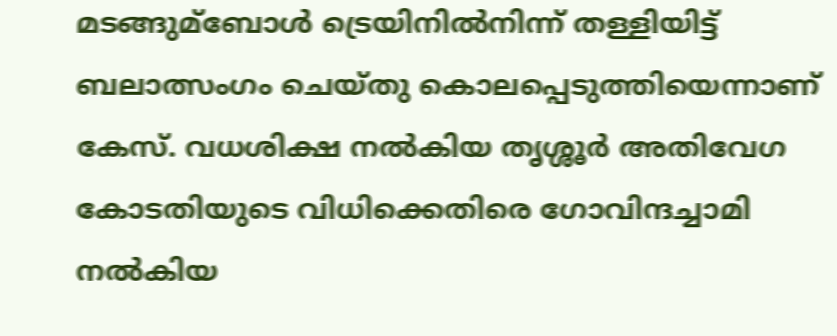മടങ്ങുമ്ബോള്‍ ട്രെയിനില്‍നിന്ന് തള്ളിയിട്ട് ബലാത്സംഗം ചെയ്തു കൊലപ്പെടുത്തിയെന്നാണ് കേസ്. വധശിക്ഷ നല്‍കിയ തൃശ്ശൂർ അതിവേഗ കോടതിയുടെ വിധിക്കെതിരെ ഗോവിന്ദച്ചാമി നല്‍കിയ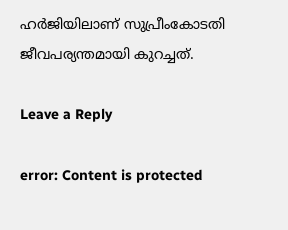ഹർജിയിലാണ് സുപ്രീംകോടതി ജീവപര്യന്തമായി കുറച്ചത്.

Leave a Reply

error: Content is protected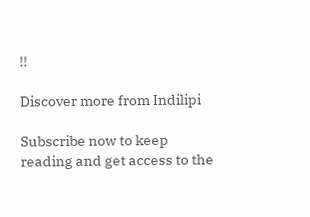!!

Discover more from Indilipi

Subscribe now to keep reading and get access to the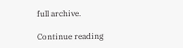full archive.

Continue reading